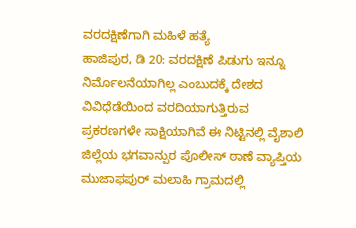ವರದಕ್ಷಿಣೆಗಾಗಿ ಮಹಿಳೆ ಹತ್ಯೆ
ಹಾಜಿಪುರ, ಡಿ 20: ವರದಕ್ಷಿಣೆ ಪಿಡುಗು ಇನ್ನೂ ನಿರ್ಮೊಲನೆಯಾಗಿಲ್ಲ ಎಂಬುದಕ್ಕೆ ದೇಶದ ವಿವಿಧೆಡೆಯಿಂದ ವರದಿಯಾಗುತ್ತಿರುವ ಪ್ರಕರಣಗಳೇ ಸಾಕ್ಷಿಯಾಗಿವೆ ಈ ನಿಟ್ಟಿನಲ್ಲಿ ವೈಶಾಲಿ ಜಿಲ್ಲೆಯ ಭಗವಾನ್ಪುರ ಪೊಲೀಸ್ ಠಾಣೆ ವ್ಯಾಪ್ತಿಯ ಮುಜಾಫಪುರ್ ಮಲಾಹಿ ಗ್ರಾಮದಲ್ಲಿ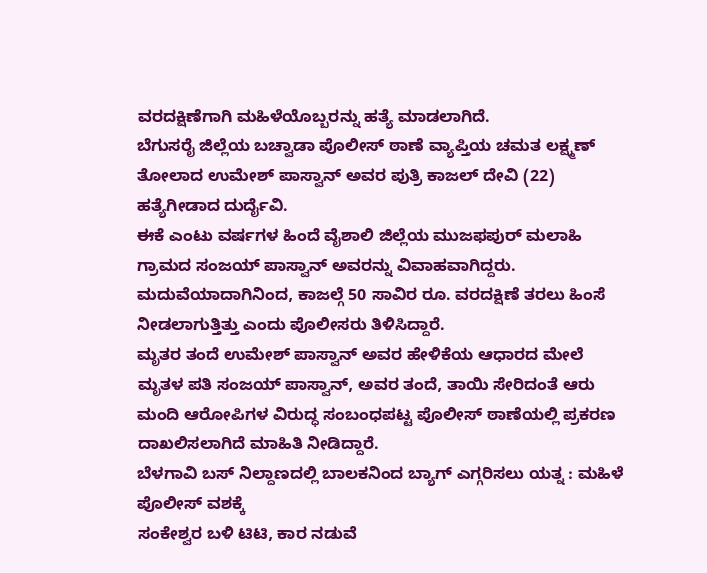ವರದಕ್ಷಿಣೆಗಾಗಿ ಮಹಿಳೆಯೊಬ್ಬರನ್ನು ಹತ್ಯೆ ಮಾಡಲಾಗಿದೆ.
ಬೆಗುಸರೈ ಜಿಲ್ಲೆಯ ಬಚ್ವಾಡಾ ಪೊಲೀಸ್ ಠಾಣೆ ವ್ಯಾಪ್ತಿಯ ಚಮತ ಲಕ್ಷ್ಮಣ್ ತೋಲಾದ ಉಮೇಶ್ ಪಾಸ್ವಾನ್ ಅವರ ಪುತ್ರಿ ಕಾಜಲ್ ದೇವಿ (22) ಹತ್ಯೆಗೀಡಾದ ದುರ್ದೈವಿ.
ಈಕೆ ಎಂಟು ವರ್ಷಗಳ ಹಿಂದೆ ವೈಶಾಲಿ ಜಿಲ್ಲೆಯ ಮುಜಫಪುರ್ ಮಲಾಹಿ ಗ್ರಾಮದ ಸಂಜಯ್ ಪಾಸ್ವಾನ್ ಅವರನ್ನು ವಿವಾಹವಾಗಿದ್ದರು. ಮದುವೆಯಾದಾಗಿನಿಂದ, ಕಾಜಲ್ಗೆ 50 ಸಾವಿರ ರೂ. ವರದಕ್ಷಿಣೆ ತರಲು ಹಿಂಸೆ ನೀಡಲಾಗುತ್ತಿತ್ತು ಎಂದು ಪೊಲೀಸರು ತಿಳಿಸಿದ್ದಾರೆ.
ಮೃತರ ತಂದೆ ಉಮೇಶ್ ಪಾಸ್ವಾನ್ ಅವರ ಹೇಳಿಕೆಯ ಆಧಾರದ ಮೇಲೆ ಮೃತಳ ಪತಿ ಸಂಜಯ್ ಪಾಸ್ವಾನ್, ಅವರ ತಂದೆ, ತಾಯಿ ಸೇರಿದಂತೆ ಆರು ಮಂದಿ ಆರೋಪಿಗಳ ವಿರುದ್ಧ ಸಂಬಂಧಪಟ್ಟ ಪೊಲೀಸ್ ಠಾಣೆಯಲ್ಲಿ ಪ್ರಕರಣ ದಾಖಲಿಸಲಾಗಿದೆ ಮಾಹಿತಿ ನೀಡಿದ್ದಾರೆ.
ಬೆಳಗಾವಿ ಬಸ್ ನಿಲ್ದಾಣದಲ್ಲಿ ಬಾಲಕನಿಂದ ಬ್ಯಾಗ್ ಎಗ್ಗರಿಸಲು ಯತ್ನ : ಮಹಿಳೆ ಪೊಲೀಸ್ ವಶಕ್ಕೆ
ಸಂಕೇಶ್ವರ ಬಳಿ ಟಿಟಿ, ಕಾರ ನಡುವೆ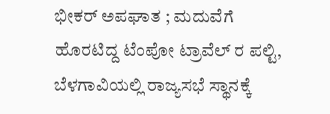ಭೀಕರ್ ಅಪಘಾತ ; ಮದುವೆಗೆ ಹೊರಟಿದ್ದ ಟೆಂಪೋ ಟ್ರಾವೆಲ್ ರ ಪಲ್ಟಿ,
ಬೆಳಗಾವಿಯಲ್ಲಿ ರಾಜ್ಯಸಭೆ ಸ್ಥಾನಕ್ಕೆ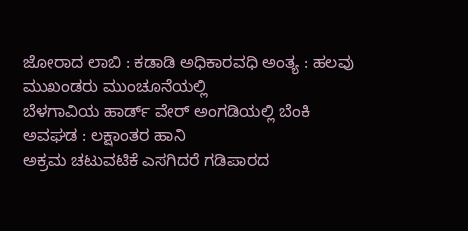ಜೋರಾದ ಲಾಬಿ : ಕಡಾಡಿ ಅಧಿಕಾರವಧಿ ಅಂತ್ಯ : ಹಲವು ಮುಖಂಡರು ಮುಂಚೂನೆಯಲ್ಲಿ
ಬೆಳಗಾವಿಯ ಹಾರ್ಡ್ ವೇರ್ ಅಂಗಡಿಯಲ್ಲಿ ಬೆಂಕಿ ಅವಘಡ : ಲಕ್ಷಾಂತರ ಹಾನಿ
ಅಕ್ರಮ ಚಟುವಟಿಕೆ ಎಸಗಿದರೆ ಗಡಿಪಾರದ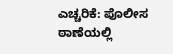ಎಚ್ಚರಿಕೆ: ಪೊಲೀಸ ಠಾಣೆಯಲ್ಲಿ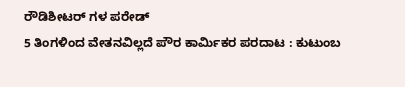ರೌಡಿಶೀಟರ್ ಗಳ ಪರೇಡ್
5 ತಿಂಗಳಿಂದ ವೇತನವಿಲ್ಲದೆ ಪೌರ ಕಾರ್ಮಿಕರ ಪರದಾಟ : ಕುಟುಂಬ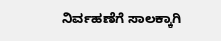ನಿರ್ವಹಣೆಗೆ ಸಾಲಕ್ಕಾಗಿ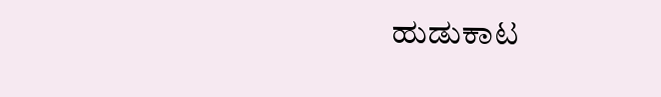ಹುಡುಕಾಟ